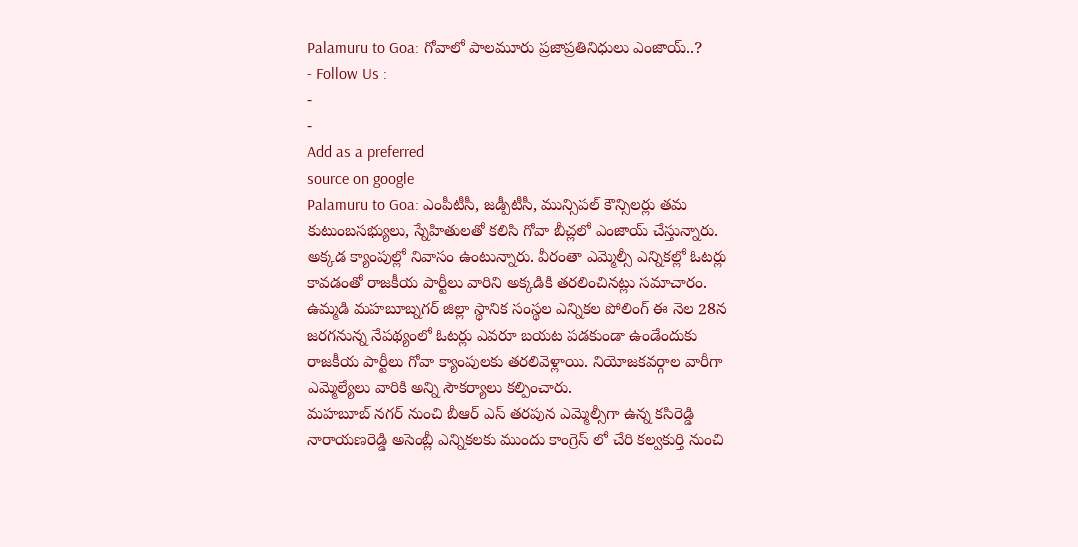Palamuru to Goa: గోవాలో పాలమూరు ప్రజాప్రతినిధులు ఎంజాయ్..?
- Follow Us :
-
-
Add as a preferred
source on google
Palamuru to Goa: ఎంపీటీసీ, జడ్పీటీసీ, మున్సిపల్ కౌన్సిలర్లు తమ కుటుంబసభ్యులు, స్నేహితులతో కలిసి గోవా బీచ్లలో ఎంజాయ్ చేస్తున్నారు. అక్కడ క్యాంపుల్లో నివాసం ఉంటున్నారు. వీరంతా ఎమ్మెల్సీ ఎన్నికల్లో ఓటర్లు కావడంతో రాజకీయ పార్టీలు వారిని అక్కడికి తరలించినట్లు సమాచారం. ఉమ్మడి మహబూబ్నగర్ జిల్లా స్థానిక సంస్థల ఎన్నికల పోలింగ్ ఈ నెల 28న జరగనున్న నేపథ్యంలో ఓటర్లు ఎవరూ బయట పడకుండా ఉండేందుకు రాజకీయ పార్టీలు గోవా క్యాంపులకు తరలివెళ్లాయి. నియోజకవర్గాల వారీగా ఎమ్మెల్యేలు వారికి అన్ని సౌకర్యాలు కల్పించారు.
మహబూబ్ నగర్ నుంచి బీఆర్ ఎస్ తరపున ఎమ్మెల్సీగా ఉన్న కసిరెడ్డి నారాయణరెడ్డి అసెంబ్లీ ఎన్నికలకు ముందు కాంగ్రెస్ లో చేరి కల్వకుర్తి నుంచి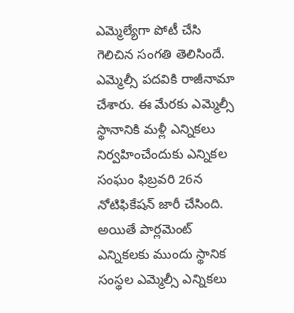ఎమ్మెల్యేగా పోటీ చేసి గెలిచిన సంగతి తెలిసిందే. ఎమ్మెల్సీ పదవికి రాజీనామా చేశారు. ఈ మేరకు ఎమ్మెల్సీ స్థానానికి మళ్లీ ఎన్నికలు నిర్వహించేందుకు ఎన్నికల సంఘం ఫిబ్రవరి 26న నోటిఫికేషన్ జారీ చేసింది. అయితే పార్లమెంట్ ఎన్నికలకు ముందు స్థానిక సంస్థల ఎమ్మెల్సీ ఎన్నికలు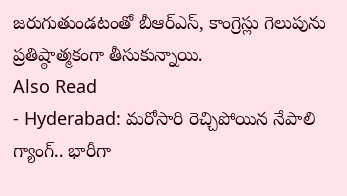జరుగుతుండటంతో బీఆర్ఎస్, కాంగ్రెస్లు గెలుపును ప్రతిష్ఠాత్మకంగా తీసుకున్నాయి.
Also Read
- Hyderabad: మరోసారి రెచ్చిపోయిన నేపాలి గ్యాంగ్.. భారీగా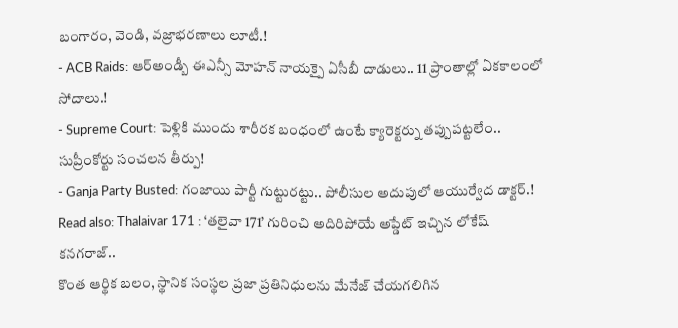బంగారం, వెండి, వజ్రాభరణాలు లూటీ.!
- ACB Raids: ఆర్అండ్బీ ఈఎన్సీ మోహన్ నాయక్పై ఏసీబీ దాడులు.. 11 ప్రాంతాల్లో ఏకకాలంలో సోదాలు.!
- Supreme Court: పెళ్లికి ముందు శారీరక బంధంలో ఉంటే క్యారెక్టర్ను తప్పుపట్టలేం.. సుప్రీంకోర్టు సంచలన తీర్పు!
- Ganja Party Busted: గంజాయి పార్టీ గుట్టురట్టు.. పోలీసుల అదుపులో ఆయుర్వేద డాక్టర్.!
Read also: Thalaivar 171 : ‘తలైవా 171’ గురించి అదిరిపోయే అప్డేట్ ఇచ్చిన లోకేష్ కనగరాజ్..
కొంత ఆర్థిక బలం, స్థానిక సంస్థల ప్రజా ప్రతినిధులను మేనేజ్ చేయగలిగిన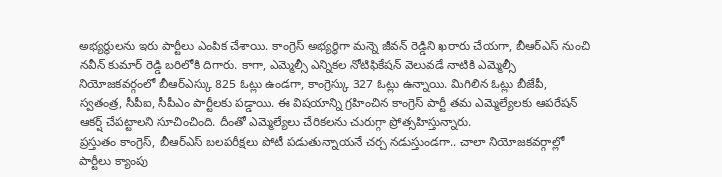అభ్యర్థులను ఇరు పార్టీలు ఎంపిక చేశాయి. కాంగ్రెస్ అభ్యర్థిగా మన్నె జీవన్ రెడ్డిని ఖరారు చేయగా, బీఆర్ఎస్ నుంచి నవీన్ కుమార్ రెడ్డి బరిలోకి దిగారు. కాగా, ఎమ్మెల్సీ ఎన్నికల నోటిఫికేషన్ వెలువడే నాటికి ఎమ్మెల్సీ నియోజకవర్గంలో బీఆర్ఎస్కు 825 ఓట్లు ఉండగా, కాంగ్రెస్కు 327 ఓట్లు ఉన్నాయి. మిగిలిన ఓట్లు బీజేపీ, స్వతంత్ర, సీపీఐ, సీపీఎం పార్టీలకు పడ్డాయి. ఈ విషయాన్ని గ్రహించిన కాంగ్రెస్ పార్టీ తమ ఎమ్మెల్యేలకు ఆపరేషన్ ఆకర్ష్ చేపట్టాలని సూచించింది. దీంతో ఎమ్మెల్యేలు చేరికలను చురుగ్గా ప్రోత్సహిస్తున్నారు.
ప్రస్తుతం కాంగ్రెస్, బీఆర్ఎస్ బలపరీక్షలు పోటీ పడుతున్నాయనే చర్చ నడుస్తుండగా.. చాలా నియోజకవర్గాల్లో పార్టీలు క్యాంపు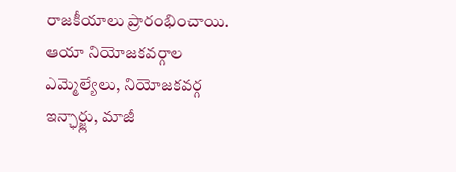రాజకీయాలు ప్రారంభించాయి. ఆయా నియోజకవర్గాల ఎమ్మెల్యేలు, నియోజకవర్గ ఇన్ఛార్జ్లు, మాజీ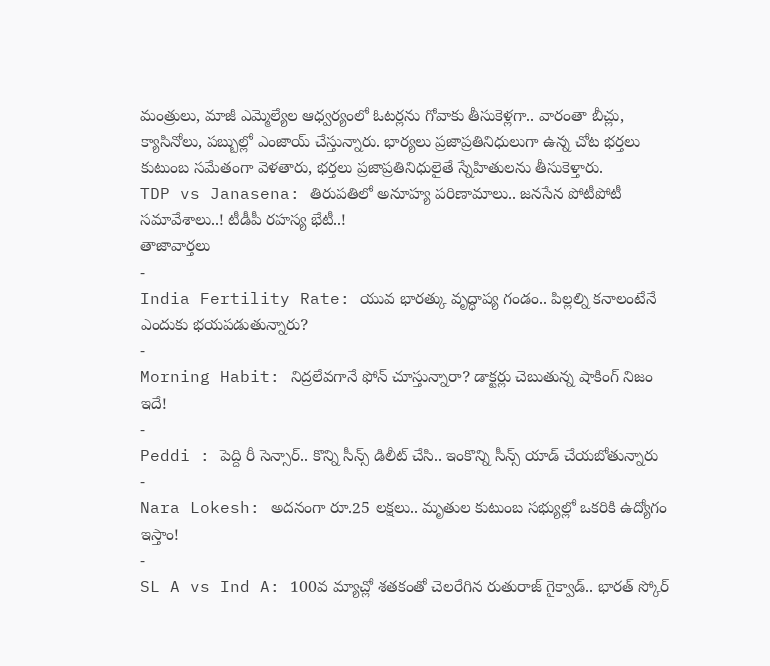మంత్రులు, మాజీ ఎమ్మెల్యేల ఆధ్వర్యంలో ఓటర్లను గోవాకు తీసుకెళ్లగా.. వారంతా బీచ్లు, క్యాసినోలు, పబ్బుల్లో ఎంజాయ్ చేస్తున్నారు. భార్యలు ప్రజాప్రతినిధులుగా ఉన్న చోట భర్తలు కుటుంబ సమేతంగా వెళతారు, భర్తలు ప్రజాప్రతినిధులైతే స్నేహితులను తీసుకెళ్తారు.
TDP vs Janasena: తిరుపతిలో అనూహ్య పరిణామాలు.. జనసేన పోటీపోటీ సమావేశాలు..! టీడీపీ రహస్య భేటీ..!
తాజావార్తలు
-
India Fertility Rate: యువ భారత్కు వృద్ధాప్య గండం.. పిల్లల్ని కనాలంటేనే ఎందుకు భయపడుతున్నారు?
-
Morning Habit: నిద్రలేవగానే ఫోన్ చూస్తున్నారా? డాక్టర్లు చెబుతున్న షాకింగ్ నిజం ఇదే!
-
Peddi : పెద్ది రీ సెన్సార్.. కొన్ని సీన్స్ డిలీట్ చేసి.. ఇంకొన్ని సీన్స్ యాడ్ చేయబోతున్నారు
-
Nara Lokesh: అదనంగా రూ.25 లక్షలు.. మృతుల కుటుంబ సభ్యుల్లో ఒకరికి ఉద్యోగం ఇస్తాం!
-
SL A vs Ind A: 100వ మ్యాచ్లో శతకంతో చెలరేగిన రుతురాజ్ గైక్వాడ్.. భారత్ స్కోర్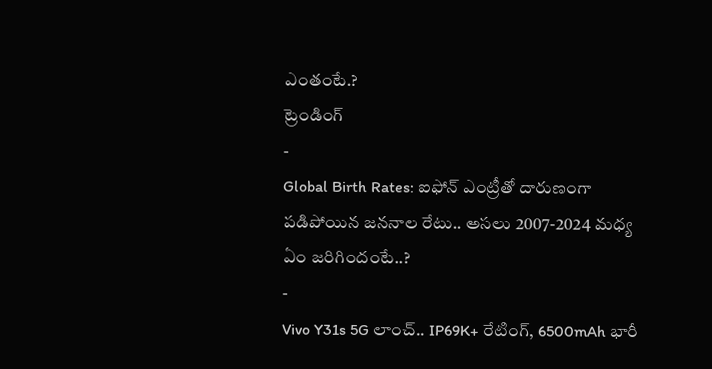ఎంతంటే.?
ట్రెండింగ్
-
Global Birth Rates: ఐఫోన్ ఎంట్రీతో దారుణంగా పడిపోయిన జననాల రేటు.. అసలు 2007-2024 మధ్య ఏం జరిగిందంటే..?
-
Vivo Y31s 5G లాంచ్.. IP69K+ రేటింగ్, 6500mAh భారీ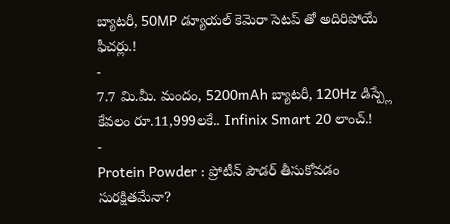బ్యాటరీ, 50MP డ్యూయల్ కెమెరా సెటప్ తో అదిరిపోయే ఫీచర్లు.!
-
7.7 మి.మీ. మందం, 5200mAh బ్యాటరీ, 120Hz డిస్ప్లే కేవలం రూ.11,999లకే.. Infinix Smart 20 లాంచ్.!
-
Protein Powder : ప్రోటీన్ పౌడర్ తీసుకోవడం సురక్షితమేనా?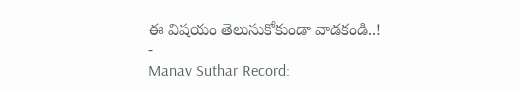ఈ విషయం తెలుసుకోకుండా వాడకండి..!
-
Manav Suthar Record: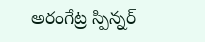అరంగేట్ర స్పిన్నర్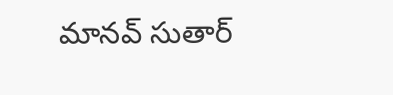మానవ్ సుతార్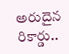అరుదైన రికార్డు..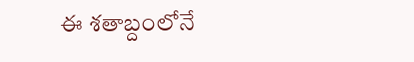ఈ శతాబ్దంలోనే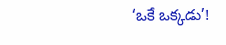‘ఒకే ఒక్కడు’!